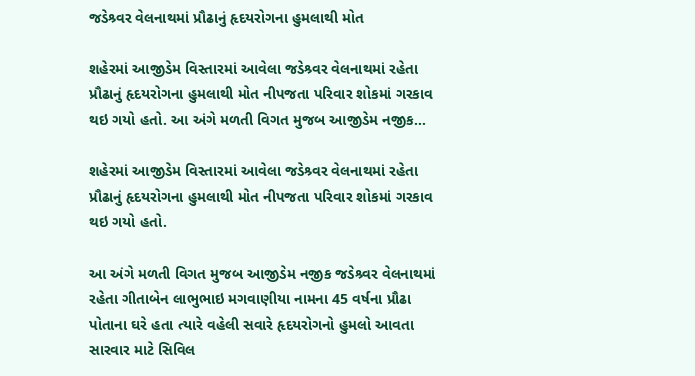જડેશ્ર્વર વેલનાથમાં પ્રૌઢાનું હૃદયરોગના હુમલાથી મોત

શહેરમાં આજીડેમ વિસ્તારમાં આવેલા જડેશ્ર્વર વેલનાથમાં રહેતા પ્રૌઢાનું હૃદયરોગના હુમલાથી મોત નીપજતા પરિવાર શોકમાં ગરકાવ થઇ ગયો હતો. આ અંગે મળતી વિગત મુજબ આજીડેમ નજીક…

શહેરમાં આજીડેમ વિસ્તારમાં આવેલા જડેશ્ર્વર વેલનાથમાં રહેતા પ્રૌઢાનું હૃદયરોગના હુમલાથી મોત નીપજતા પરિવાર શોકમાં ગરકાવ થઇ ગયો હતો.

આ અંગે મળતી વિગત મુજબ આજીડેમ નજીક જડેશ્ર્વર વેલનાથમાં રહેતા ગીતાબેન લાભુભાઇ મગવાણીયા નામના 45 વર્ષના પ્રૌઢા પોતાના ઘરે હતા ત્યારે વહેલી સવારે હૃદયરોગનો હુમલો આવતા સારવાર માટે સિવિલ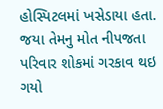હોસ્પિટલમાં ખસેડાયા હતા. જયા તેમનુ મોત નીપજતા પરિવાર શોકમાં ગરકાવ થઇ ગયો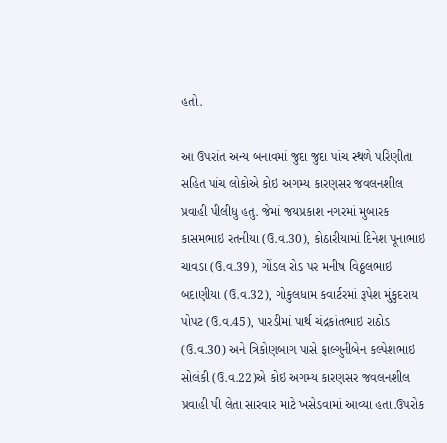હતો.

આ ઉપરાંત અન્ય બનાવમાં જુદા જુદા પાંચ સ્થળે પરિણીતા સહિત પાંચ લોકોએ કોઇ અગમ્ય કારણસર જવલનશીલ પ્રવાહી પીલીધુ હતુ. જેમાં જયપ્રકાશ નગરમાં મુબારક કાસમભાઇ રતનીયા (ઉ.વ.30), કોઠારીયામાં દિનેશ પૂનાભાઇ ચાવડા (ઉ.વ.39), ગોંડલ રોડ પર મનીષ વિઠ્ઠલભાઇ બદાણીયા (ઉ.વ.32), ગોકુલધામ કવાર્ટરમાં રૂપેશ મુંકુદરાય પોપટ (ઉ.વ.45), પારડીમાં પાર્થ ચંદ્રકાંતભાઇ રાઠોડ (ઉ.વ.30) અને ત્રિકોણબાગ પાસે ફાલ્ગુનીબેન કલ્પેશભાઇ સોલંકી (ઉ.વ.22)એ કોઇ અગમ્ય કારણસર જવલનશીલ પ્રવાહી પી લેતા સારવાર માટે ખસેડવામાં આવ્યા હતા.ઉપરોક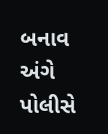બનાવ અંગે પોલીસે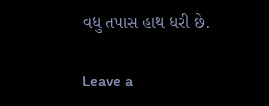વધુ તપાસ હાથ ધરી છે.

Leave a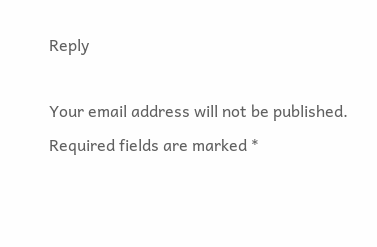Reply

Your email address will not be published. Required fields are marked *